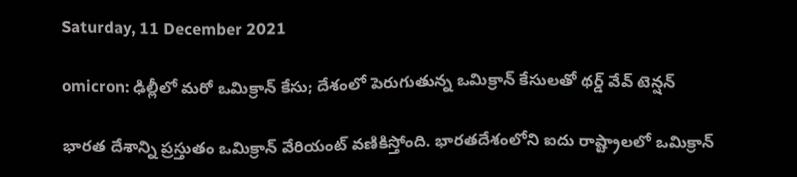Saturday, 11 December 2021

omicron: ఢిల్లీలో మరో ఒమిక్రాన్ కేసు; దేశంలో పెరుగుతున్న ఒమిక్రాన్ కేసులతో థర్డ్ వేవ్ టెన్షన్

భారత దేశాన్ని ప్రస్తుతం ఒమిక్రాన్ వేరియంట్ వణికిస్తోంది. భారతదేశంలోని ఐదు రాష్ట్రాలలో ఒమిక్రాన్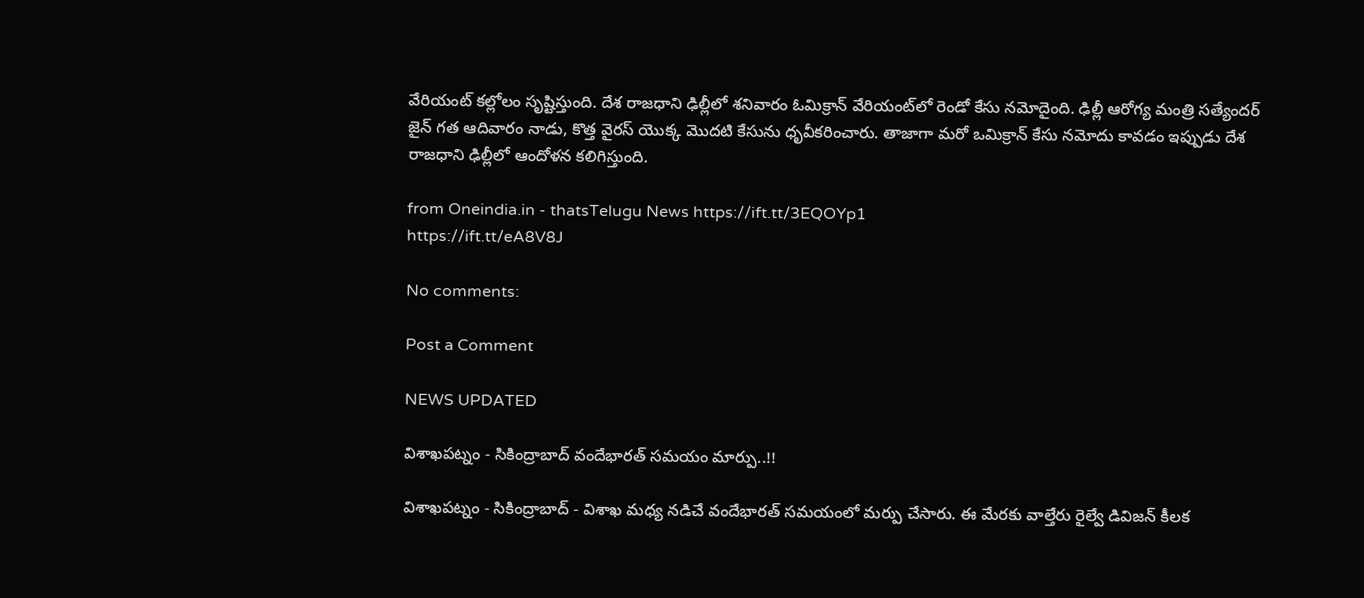వేరియంట్ కల్లోలం సృష్టిస్తుంది. దేశ రాజధాని ఢిల్లీలో శనివారం ఓమిక్రాన్‌ వేరియంట్‌లో రెండో కేసు నమోదైంది. ఢిల్లీ ఆరోగ్య మంత్రి సత్యేందర్ జైన్ గత ఆదివారం నాడు, కొత్త వైరస్ యొక్క మొదటి కేసును ధృవీకరించారు. తాజాగా మరో ఒమిక్రాన్ కేసు నమోదు కావడం ఇప్పుడు దేశ రాజధాని ఢిల్లీలో ఆందోళన కలిగిస్తుంది.

from Oneindia.in - thatsTelugu News https://ift.tt/3EQOYp1
https://ift.tt/eA8V8J

No comments:

Post a Comment

NEWS UPDATED

విశాఖపట్నం - సికింద్రాబాద్ వందేభారత్ సమయం మార్పు..!!

విశాఖపట్నం - సికింద్రాబాద్ - విశాఖ మధ్య నడిచే వందేభారత్ సమయంలో మర్పు చేసారు. ఈ మేరకు వాల్తేరు రైల్వే డివిజన్ కీలక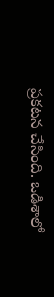ప్రకటన చేసింది. ఒడిశాలో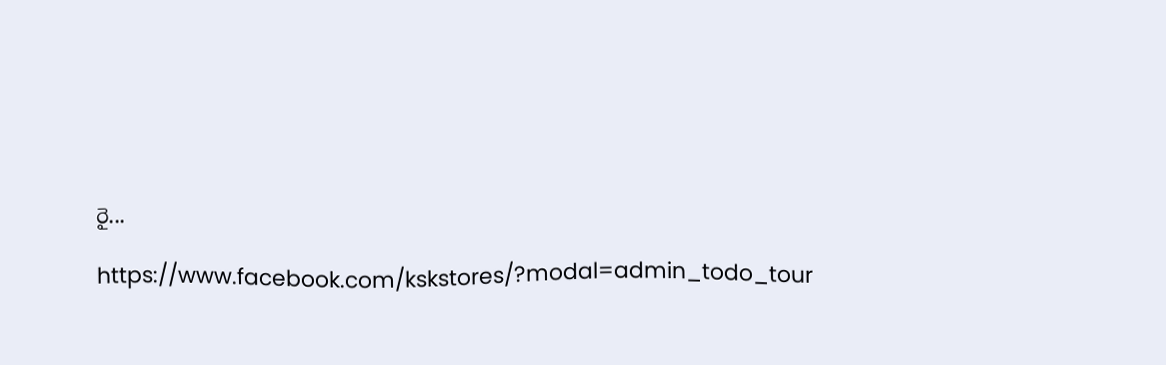రై...

https://www.facebook.com/kskstores/?modal=admin_todo_tour